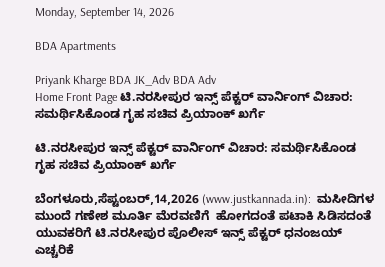Monday, September 14, 2026

BDA Apartments

Priyank Kharge BDA JK_Adv BDA Adv
Home Front Page ಟಿ.ನರಸೀಪುರ ಇನ್ಸ್ ಪೆಕ್ಟರ್ ವಾರ್ನಿಂಗ್ ವಿಚಾರ: ಸಮರ್ಥಿಸಿಕೊಂಡ ಗೃಹ ಸಚಿವ ಪ್ರಿಯಾಂಕ್ ಖರ್ಗೆ

ಟಿ.ನರಸೀಪುರ ಇನ್ಸ್ ಪೆಕ್ಟರ್ ವಾರ್ನಿಂಗ್ ವಿಚಾರ: ಸಮರ್ಥಿಸಿಕೊಂಡ ಗೃಹ ಸಚಿವ ಪ್ರಿಯಾಂಕ್ ಖರ್ಗೆ

ಬೆಂಗಳೂರು,ಸೆಪ್ಟಂಬರ್,14,2026 (www.justkannada.in):  ಮಸೀದಿಗಳ ಮುಂದೆ ಗಣೇಶ ಮೂರ್ತಿ ಮೆರವಣಿಗೆ  ಹೋಗದಂತೆ ಪಟಾಕಿ ಸಿಡಿಸದಂತೆ ಯುವಕರಿಗೆ ಟಿ.ನರಸೀಪುರ ಪೊಲೀಸ್ ಇನ್ಸ್‌ ಪೆಕ್ಟರ್ ಧನಂಜಯ್  ಎಚ್ಚರಿಕೆ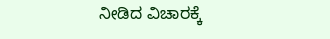ನೀಡಿದ ವಿಚಾರಕ್ಕೆ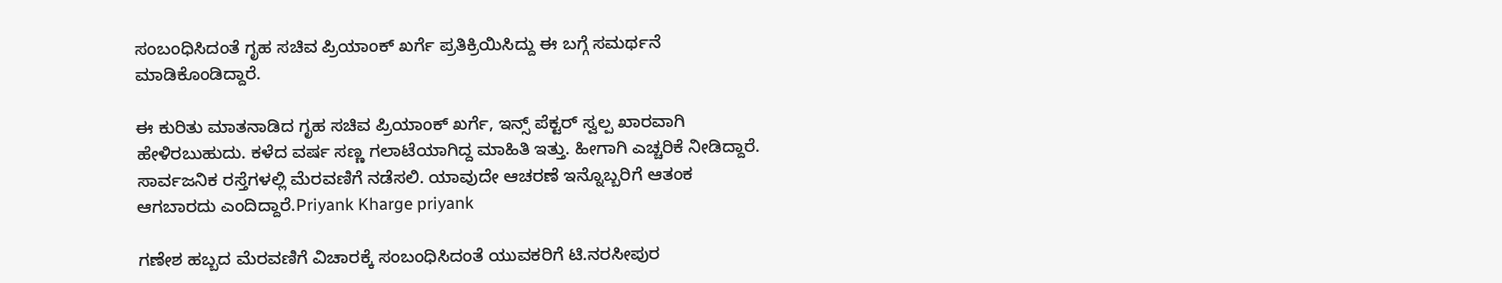ಸಂಬಂಧಿಸಿದಂತೆ ಗೃಹ ಸಚಿವ ಪ್ರಿಯಾಂಕ್ ಖರ್ಗೆ ಪ್ರತಿಕ್ರಿಯಿಸಿದ್ದು ಈ ಬಗ್ಗೆ ಸಮರ್ಥನೆ ಮಾಡಿಕೊಂಡಿದ್ದಾರೆ.

ಈ ಕುರಿತು ಮಾತನಾಡಿದ ಗೃಹ ಸಚಿವ ಪ್ರಿಯಾಂಕ್ ಖರ್ಗೆ, ಇನ್ಸ್ ಪೆಕ್ಟರ್ ಸ್ವಲ್ಪ ಖಾರವಾಗಿ ಹೇಳಿರಬುಹುದು. ಕಳೆದ ವರ್ಷ ಸಣ್ಣ ಗಲಾಟೆಯಾಗಿದ್ದ ಮಾಹಿತಿ ಇತ್ತು. ಹೀಗಾಗಿ ಎಚ್ಚರಿಕೆ ನೀಡಿದ್ದಾರೆ. ಸಾರ್ವಜನಿಕ ರಸ್ತೆಗಳಲ್ಲಿ ಮೆರವಣಿಗೆ ನಡೆಸಲಿ. ಯಾವುದೇ ಆಚರಣೆ ಇನ್ನೊಬ್ಬರಿಗೆ ಆತಂಕ ಆಗಬಾರದು ಎಂದಿದ್ದಾರೆ.Priyank Kharge priyank

ಗಣೇಶ ಹಬ್ಬದ ಮೆರವಣಿಗೆ ವಿಚಾರಕ್ಕೆ ಸಂಬಂಧಿಸಿದಂತೆ ಯುವಕರಿಗೆ ಟಿ.ನರಸೀಪುರ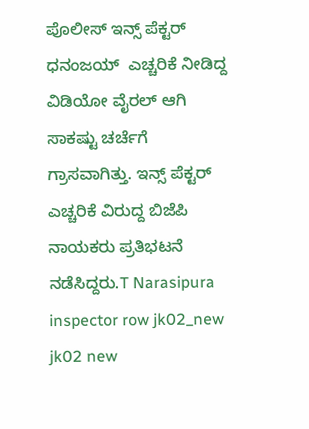ಪೊಲೀಸ್ ಇನ್ಸ್‌ ಪೆಕ್ಟರ್ ಧನಂಜಯ್  ಎಚ್ಚರಿಕೆ ನೀಡಿದ್ದ ವಿಡಿಯೋ ವೈರಲ್ ಆಗಿ ಸಾಕಷ್ಟು ಚರ್ಚೆಗೆ ಗ್ರಾಸವಾಗಿತ್ತು. ಇನ್ಸ್ ಪೆಕ್ಟರ್ ಎಚ್ಚರಿಕೆ ವಿರುದ್ದ ಬಿಜೆಪಿ ನಾಯಕರು ಪ್ರತಿಭಟನೆ ನಡೆಸಿದ್ದರು.T Narasipura inspector row jk02_new jk02 new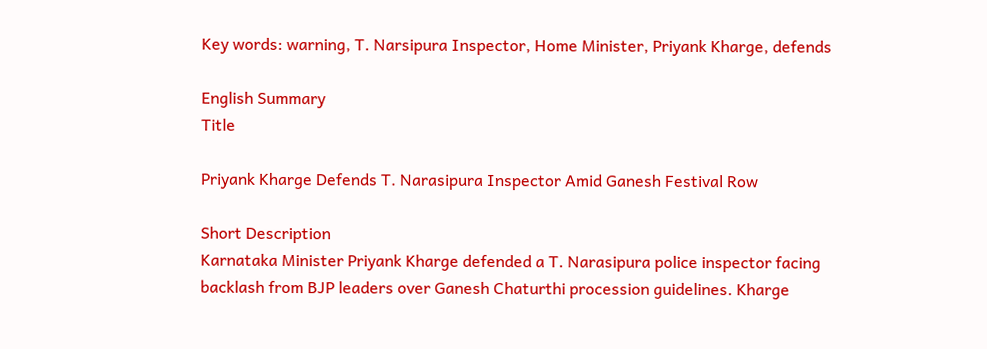Key words: warning, T. Narsipura Inspector, Home Minister, Priyank Kharge, defends

English Summary
Title

Priyank Kharge Defends T. Narasipura Inspector Amid Ganesh Festival Row

Short Description
Karnataka Minister Priyank Kharge defended a T. Narasipura police inspector facing backlash from BJP leaders over Ganesh Chaturthi procession guidelines. Kharge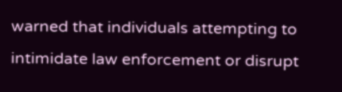warned that individuals attempting to intimidate law enforcement or disrupt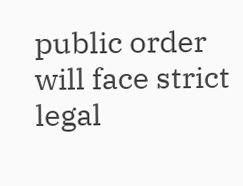public order will face strict legal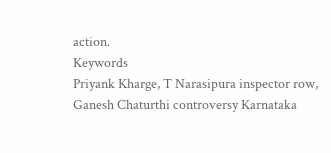action.
Keywords
Priyank Kharge, T Narasipura inspector row, Ganesh Chaturthi controversy Karnataka